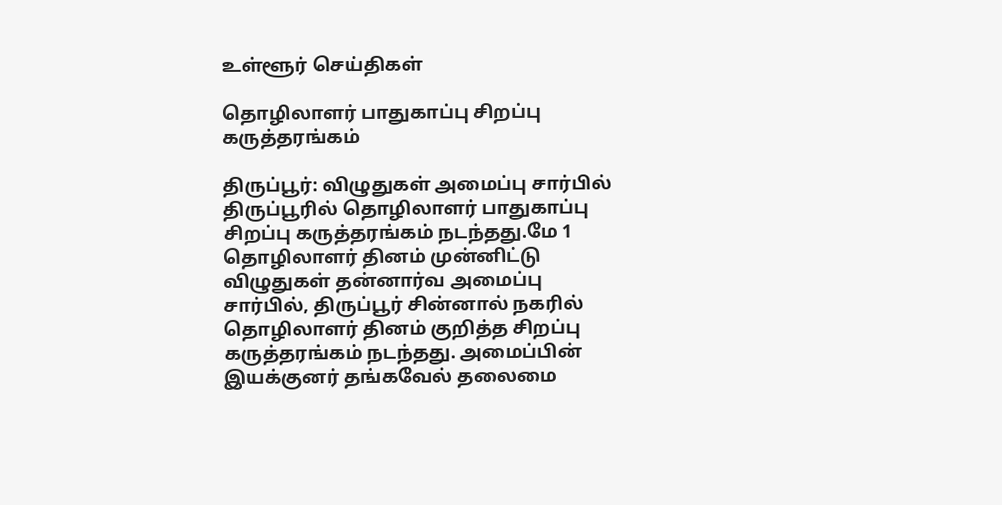உள்ளூர் செய்திகள்

தொழிலாளர் பாதுகாப்பு சிறப்பு கருத்தரங்கம்

திருப்பூர்: விழுதுகள் அமைப்பு சார்பில் திருப்பூரில் தொழிலாளர் பாதுகாப்பு சிறப்பு கருத்தரங்கம் நடந்தது.மே 1 தொழிலாளர் தினம் முன்னிட்டு விழுதுகள் தன்னார்வ அமைப்பு சார்பில், திருப்பூர் சின்னால் நகரில் தொழிலாளர் தினம் குறித்த சிறப்பு கருத்தரங்கம் நடந்தது. அமைப்பின் இயக்குனர் தங்கவேல் தலைமை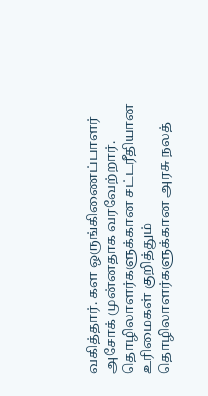வகித்தார். கள ஒருங்கிணைப்பாளர் அசோக் முன்னதாக வரவேற்றார். தொழிலாளர்களுக்கான சட்டரீதியான உரிமைகள் குறித்தும் தொழிலாளர்களுக்கான அரசு நலத்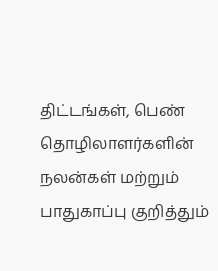திட்டங்கள், பெண் தொழிலாளர்களின் நலன்கள் மற்றும் பாதுகாப்பு குறித்தும்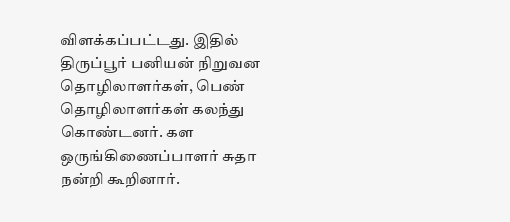விளக்கப்பட்டது. இதில் திருப்பூர் பனியன் நிறுவன தொழிலாளர்கள், பெண் தொழிலாளர்கள் கலந்து கொண்டனர். கள ஒருங்கிணைப்பாளர் சுதா நன்றி கூறினார்.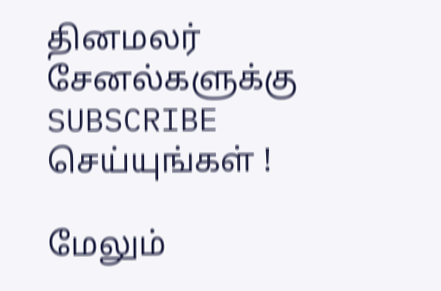தினமலர் சேனல்களுக்கு SUBSCRIBE செய்யுங்கள் !

மேலும்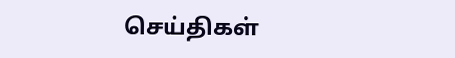செய்திகள்